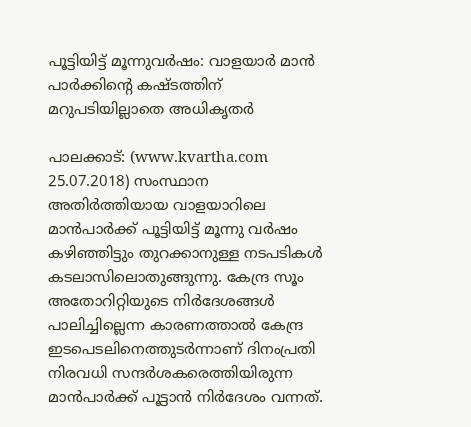പൂട്ടിയിട്ട് മൂന്നുവര്‍ഷം: വാളയാര്‍ മാന്‍ പാര്‍ക്കിന്റെ കഷ്ടത്തിന് മറുപടിയില്ലാതെ അധികൃതര്‍

പാലക്കാട്: (www.kvartha.com 25.07.2018) സംസ്ഥാന അതിര്‍ത്തിയായ വാളയാറിലെ മാന്‍പാര്‍ക്ക് പൂട്ടിയിട്ട് മൂന്നു വര്‍ഷം കഴിഞ്ഞിട്ടും തുറക്കാനുള്ള നടപടികള്‍ കടലാസിലൊതുങ്ങുന്നു. കേന്ദ്ര സൂം അതോറിറ്റിയുടെ നിര്‍ദേശങ്ങള്‍ പാലിച്ചില്ലെന്ന കാരണത്താല്‍ കേന്ദ്ര ഇടപെടലിനെത്തുടര്‍ന്നാണ് ദിനംപ്രതി നിരവധി സന്ദര്‍ശകരെത്തിയിരുന്ന മാന്‍പാര്‍ക്ക് പൂട്ടാന്‍ നിര്‍ദേശം വന്നത്.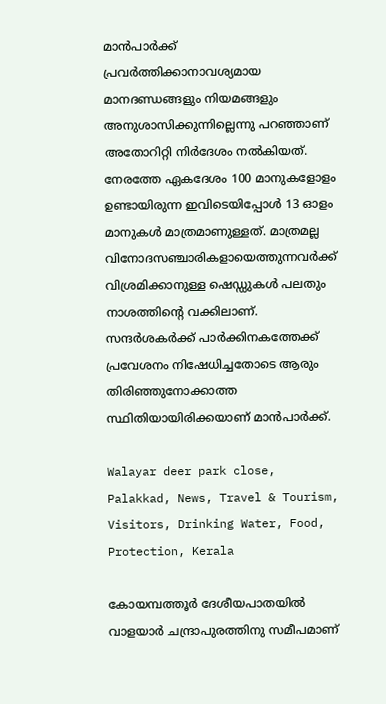മാന്‍പാര്‍ക്ക് പ്രവര്‍ത്തിക്കാനാവശ്യമായ മാനദണ്ഡങ്ങളും നിയമങ്ങളും അനുശാസിക്കുന്നില്ലെന്നു പറഞ്ഞാണ് അതോറിറ്റി നിര്‍ദേശം നല്‍കിയത്. നേരത്തേ ഏകദേശം 100 മാനുകളോളം ഉണ്ടായിരുന്ന ഇവിടെയിപ്പോള്‍ 13 ഓളം മാനുകള്‍ മാത്രമാണുള്ളത്. മാത്രമല്ല വിനോദസഞ്ചാരികളായെത്തുന്നവര്‍ക്ക് വിശ്രമിക്കാനുള്ള ഷെഡ്ഡുകള്‍ പലതും നാശത്തിന്റെ വക്കിലാണ്. സന്ദര്‍ശകര്‍ക്ക് പാര്‍ക്കിനകത്തേക്ക് പ്രവേശനം നിഷേധിച്ചതോടെ ആരും തിരിഞ്ഞുനോക്കാത്ത സ്ഥിതിയായിരിക്കയാണ് മാന്‍പാര്‍ക്ക്.

Walayar deer park close, Palakkad, News, Travel & Tourism, Visitors, Drinking Water, Food, Protection, Kerala

കോയമ്പത്തൂര്‍ ദേശീയപാതയില്‍ വാളയാര്‍ ചന്ദ്രാപുരത്തിനു സമീപമാണ്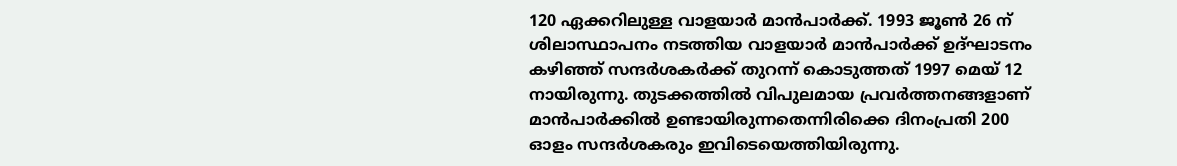120 ഏക്കറിലുള്ള വാളയാര്‍ മാന്‍പാര്‍ക്ക്. 1993 ജൂണ്‍ 26 ന് ശിലാസ്ഥാപനം നടത്തിയ വാളയാര്‍ മാന്‍പാര്‍ക്ക് ഉദ്ഘാടനം കഴിഞ്ഞ് സന്ദര്‍ശകര്‍ക്ക് തുറന്ന് കൊടുത്തത് 1997 മെയ് 12 നായിരുന്നു. തുടക്കത്തില്‍ വിപുലമായ പ്രവര്‍ത്തനങ്ങളാണ് മാന്‍പാര്‍ക്കില്‍ ഉണ്ടായിരുന്നതെന്നിരിക്കെ ദിനംപ്രതി 200 ഓളം സന്ദര്‍ശകരും ഇവിടെയെത്തിയിരുന്നു.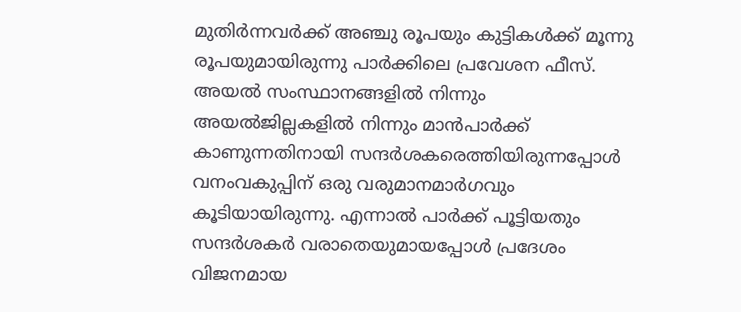മുതിര്‍ന്നവര്‍ക്ക് അഞ്ചു രൂപയും കുട്ടികള്‍ക്ക് മൂന്നു രൂപയുമായിരുന്നു പാര്‍ക്കിലെ പ്രവേശന ഫീസ്. അയല്‍ സംസ്ഥാനങ്ങളില്‍ നിന്നും അയല്‍ജില്ലകളില്‍ നിന്നും മാന്‍പാര്‍ക്ക് കാണുന്നതിനായി സന്ദര്‍ശകരെത്തിയിരുന്നപ്പോള്‍ വനംവകുപ്പിന് ഒരു വരുമാനമാര്‍ഗവും കൂടിയായിരുന്നു. എന്നാല്‍ പാര്‍ക്ക് പൂട്ടിയതും സന്ദര്‍ശകര്‍ വരാതെയുമായപ്പോള്‍ പ്രദേശം വിജനമായ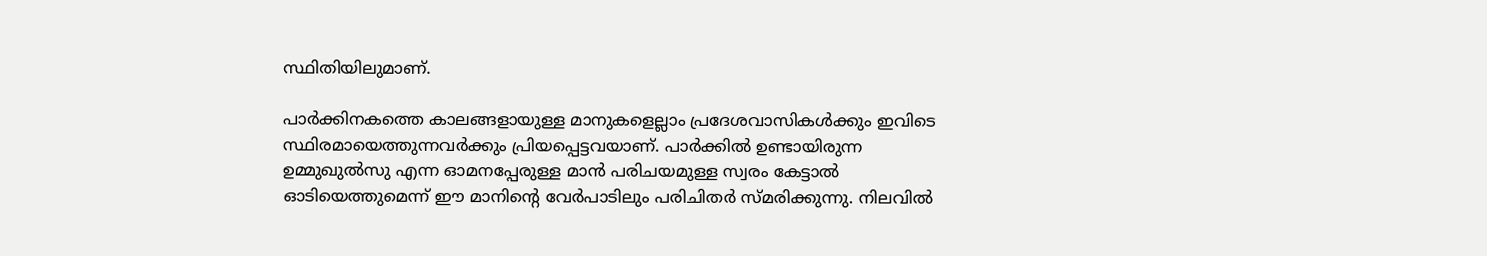സ്ഥിതിയിലുമാണ്.

പാര്‍ക്കിനകത്തെ കാലങ്ങളായുള്ള മാനുകളെല്ലാം പ്രദേശവാസികള്‍ക്കും ഇവിടെ സ്ഥിരമായെത്തുന്നവര്‍ക്കും പ്രിയപ്പെട്ടവയാണ്. പാര്‍ക്കില്‍ ഉണ്ടായിരുന്ന ഉമ്മുഖുല്‍സു എന്ന ഓമനപ്പേരുള്ള മാന്‍ പരിചയമുള്ള സ്വരം കേട്ടാല്‍ ഓടിയെത്തുമെന്ന് ഈ മാനിന്റെ വേര്‍പാടിലും പരിചിതര്‍ സ്മരിക്കുന്നു. നിലവില്‍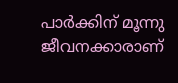പാര്‍ക്കിന് മൂന്നു ജീവനക്കാരാണ്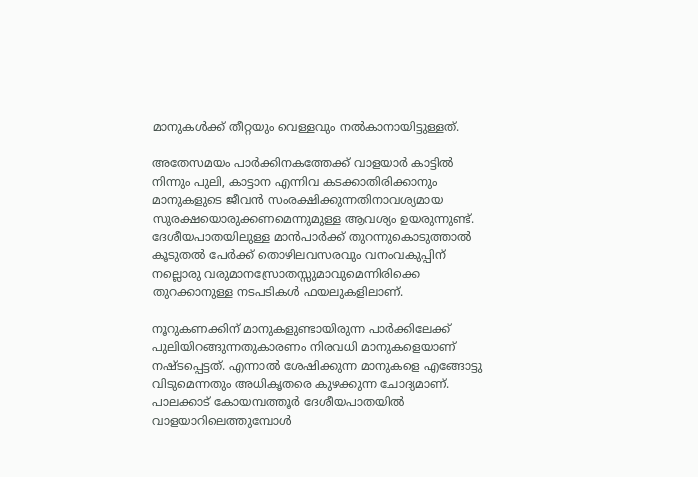മാനുകള്‍ക്ക് തീറ്റയും വെള്ളവും നല്‍കാനായിട്ടുള്ളത്.

അതേസമയം പാര്‍ക്കിനകത്തേക്ക് വാളയാര്‍ കാട്ടില്‍ നിന്നും പുലി, കാട്ടാന എന്നിവ കടക്കാതിരിക്കാനും മാനുകളുടെ ജീവന്‍ സംരക്ഷിക്കുന്നതിനാവശ്യമായ സുരക്ഷയൊരുക്കണമെന്നുമുള്ള ആവശ്യം ഉയരുന്നുണ്ട്. ദേശീയപാതയിലുള്ള മാന്‍പാര്‍ക്ക് തുറന്നുകൊടുത്താല്‍ കൂടുതല്‍ പേര്‍ക്ക് തൊഴിലവസരവും വനംവകുപ്പിന് നല്ലൊരു വരുമാനസ്രോതസ്സുമാവുമെന്നിരിക്കെ തുറക്കാനുള്ള നടപടികള്‍ ഫയലുകളിലാണ്.

നൂറുകണക്കിന് മാനുകളുണ്ടായിരുന്ന പാര്‍ക്കിലേക്ക് പുലിയിറങ്ങുന്നതുകാരണം നിരവധി മാനുകളെയാണ് നഷ്ടപ്പെട്ടത്. എന്നാല്‍ ശേഷിക്കുന്ന മാനുകളെ എങ്ങോട്ടു വിടുമെന്നതും അധികൃതരെ കുഴക്കുന്ന ചോദ്യമാണ്. പാലക്കാട് കോയമ്പത്തൂര്‍ ദേശീയപാതയില്‍ വാളയാറിലെത്തുമ്പോള്‍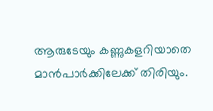ആരുടേയും കണ്ണുകളറിയാതെ മാന്‍പാര്‍ക്കിലേക്ക് തിരിയും.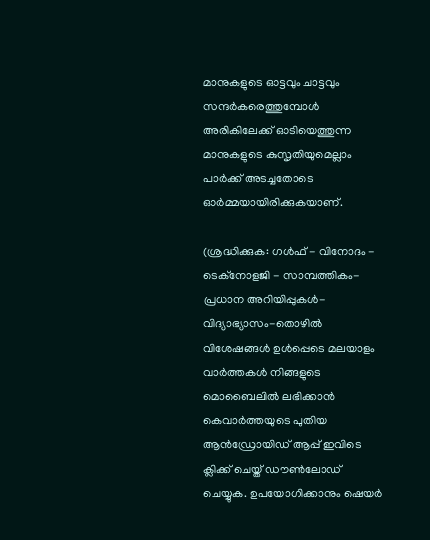മാനുകളുടെ ഓട്ടവും ചാട്ടവും സന്ദര്‍കരെത്തുമ്പോള്‍ അരികിലേക്ക് ഓടിയെത്തുന്ന മാനുകളുടെ കുസൃതിയുമെല്ലാം പാര്‍ക്ക് അടച്ചതോടെ ഓര്‍മ്മയായിരിക്കുകയാണ്.

(ശ്രദ്ധിക്കുക: ഗൾഫ് - വിനോദം - ടെക്നോളജി - സാമ്പത്തികം- പ്രധാന അറിയിപ്പുകൾ-വിദ്യാഭ്യാസം-തൊഴിൽ വിശേഷങ്ങൾ ഉൾപ്പെടെ മലയാളം വാർത്തകൾ നിങ്ങളുടെ മൊബൈലിൽ ലഭിക്കാൻ കെവാർത്തയുടെ പുതിയ ആൻഡ്രോയിഡ് ആപ്പ് ഇവിടെ ക്ലിക്ക് ചെയ്ത് ഡൗൺലോഡ് ചെയ്യുക. ഉപയോഗിക്കാനും ഷെയർ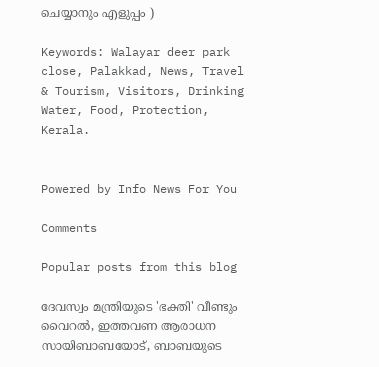ചെയ്യാനും എളുപ്പം )

Keywords: Walayar deer park close, Palakkad, News, Travel & Tourism, Visitors, Drinking Water, Food, Protection, Kerala.


Powered by Info News For You

Comments

Popular posts from this blog

ദേവസ്വം മന്ത്രിയുടെ 'ഭക്തി' വീണ്ടും വൈറല്‍, ഇത്തവണ ആരാധന സായിബാബയോട്, ബാബയുടെ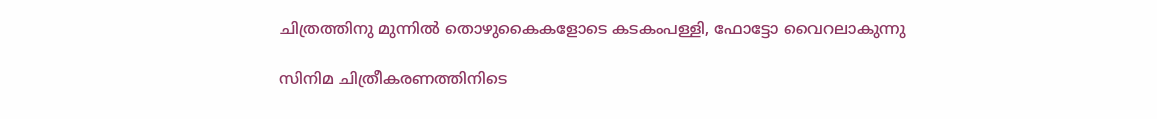ചിത്രത്തിനു മുന്നില്‍ തൊഴുകൈകളോടെ കടകംപള്ളി, ഫോട്ടോ വൈറലാകുന്നു

സിനിമ ചിത്രീകരണത്തിനിടെ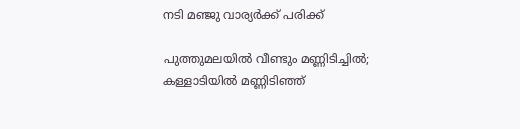നടി മഞ്ജു വാര്യര്‍ക്ക് പരിക്ക്

പുത്തുമലയില്‍ വീണ്ടും മണ്ണിടിച്ചില്‍; കള്ളാടിയില്‍ മണ്ണിടിഞ്ഞ്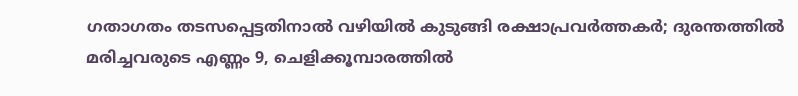ഗതാഗതം തടസപ്പെട്ടതിനാല്‍ വഴിയില്‍ കുടുങ്ങി രക്ഷാപ്രവര്‍ത്തകര്‍; ദുരന്തത്തില്‍ മരിച്ചവരുടെ എണ്ണം 9, ചെളിക്കൂമ്പാരത്തില്‍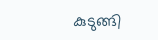കുടുങ്ങി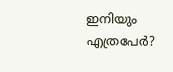ഇനിയും എത്രപേര്‍?